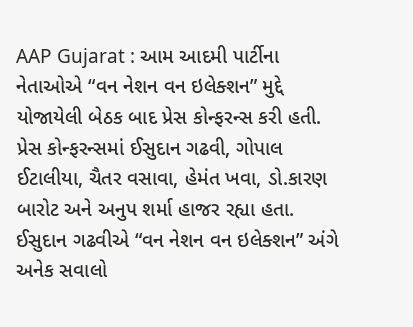AAP Gujarat : આમ આદમી પાર્ટીના નેતાઓએ “વન નેશન વન ઇલેક્શન” મુદ્દે યોજાયેલી બેઠક બાદ પ્રેસ કોન્ફરન્સ કરી હતી. પ્રેસ કોન્ફરન્સમાં ઈસુદાન ગઢવી, ગોપાલ ઈટાલીયા, ચૈતર વસાવા, હેમંત ખવા, ડો.કારણ બારોટ અને અનુપ શર્મા હાજર રહ્યા હતા. ઈસુદાન ગઢવીએ “વન નેશન વન ઇલેક્શન” અંગે અનેક સવાલો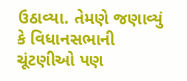ઉઠાવ્યા. તેમણે જણાવ્યું કે વિધાનસભાની ચૂંટણીઓ પણ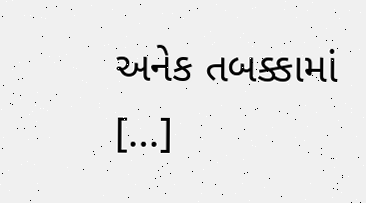અનેક તબક્કામાં […]